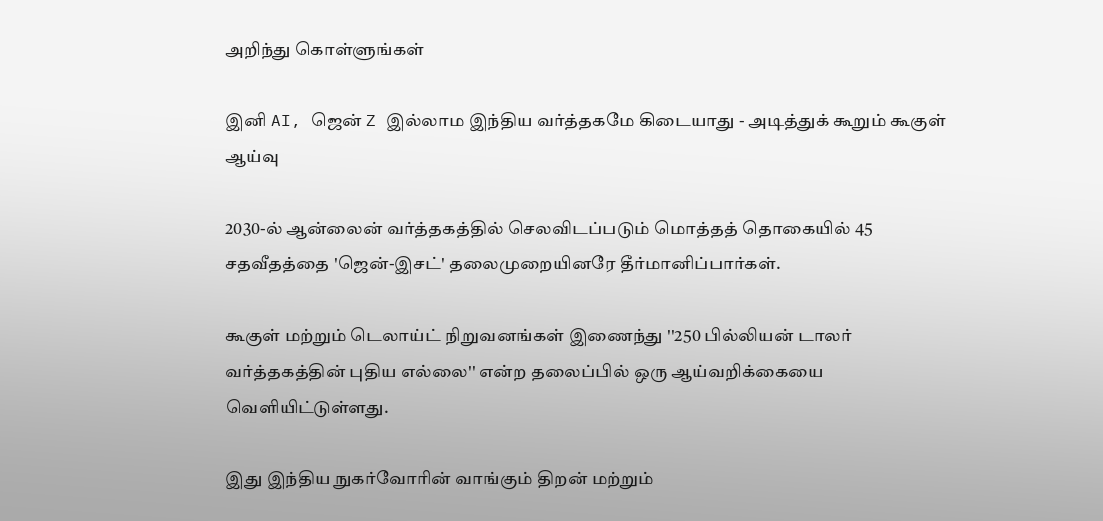அறிந்து கொள்ளுங்கள்

இனி AI, ஜென் Z இல்லாம இந்திய வர்த்தகமே கிடையாது - அடித்துக் கூறும் கூகுள் ஆய்வு

2030-ல் ஆன்லைன் வர்த்தகத்தில் செலவிடப்படும் மொத்தத் தொகையில் 45 சதவீதத்தை 'ஜென்-இசட்' தலைமுறையினரே தீர்மானிப்பார்கள்.

கூகுள் மற்றும் டெலாய்ட் நிறுவனங்கள் இணைந்து ''250 பில்லியன் டாலர் வர்த்தகத்தின் புதிய எல்லை'' என்ற தலைப்பில் ஒரு ஆய்வறிக்கையை வெளியிட்டுள்ளது.

இது இந்திய நுகர்வோரின் வாங்கும் திறன் மற்றும்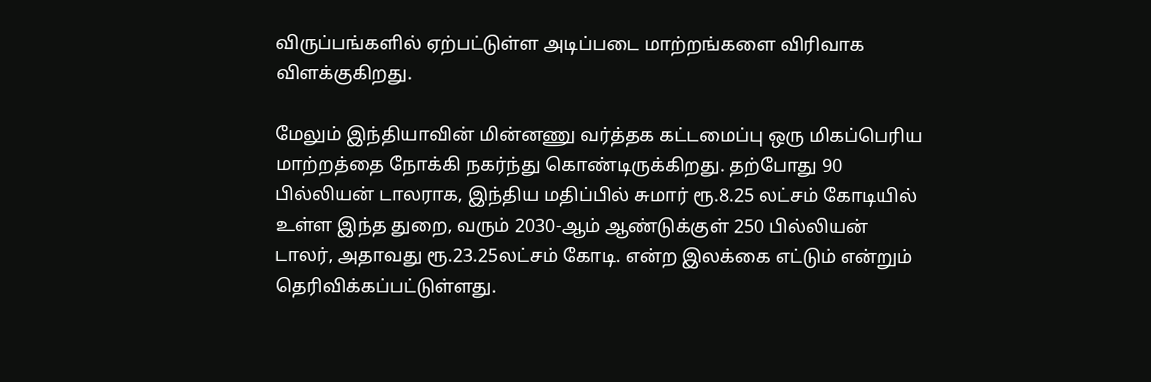விருப்பங்களில் ஏற்பட்டுள்ள அடிப்படை மாற்றங்களை விரிவாக விளக்குகிறது.

மேலும் இந்தியாவின் மின்னணு வர்த்தக கட்டமைப்பு ஒரு மிகப்பெரிய மாற்றத்தை நோக்கி நகர்ந்து கொண்டிருக்கிறது. தற்போது 90 பில்லியன் டாலராக, இந்திய மதிப்பில் சுமார் ரூ.8.25 லட்சம் கோடியில் உள்ள இந்த துறை, வரும் 2030-ஆம் ஆண்டுக்குள் 250 பில்லியன் டாலர், அதாவது ரூ.23.25லட்சம் கோடி. என்ற இலக்கை எட்டும் என்றும் தெரிவிக்கப்பட்டுள்ளது.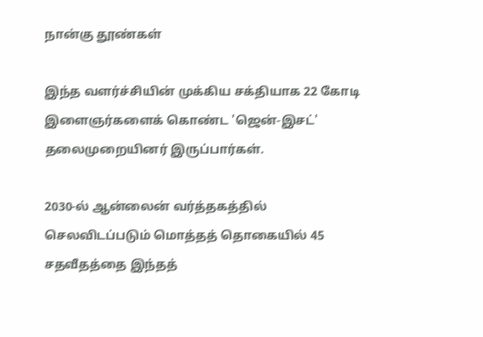நான்கு தூண்கள்

இந்த வளர்ச்சியின் முக்கிய சக்தியாக 22 கோடி இளைஞர்களைக் கொண்ட 'ஜென்-இசட்' தலைமுறையினர் இருப்பார்கள்.

2030-ல் ஆன்லைன் வர்த்தகத்தில் செலவிடப்படும் மொத்தத் தொகையில் 45 சதவீதத்தை இந்தத்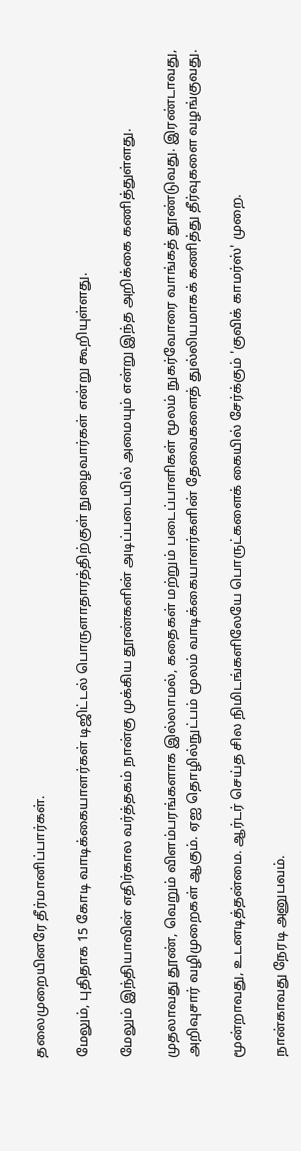தலைமுறையினரே தீர்மானிப்பார்கள்.

மேலும், புதிதாக 15 கோடி வாடிக்கையாளர்கள் டிஜிட்டல் பொருளாதாரத்திற்குள் நுழைவார்கள் என்று கூறியுள்ளது.

மேலும் இந்தியாவின் எதிர்கால வர்த்தகம் நான்கு முக்கிய தூண்களின் அடிப்படையில் அமையும் என்று இந்த அறிக்கை கணித்துள்ளது.

முதலாவது தூண், வெறும் விளம்பரங்களாக இல்லாமல், கதைகள் மற்றும் படைப்பாளிகள் மூலம் நுகர்வோரை வாங்கத் தூண்டுவது. இரண்டாவது, அறிவுசார் வழிமுறைகள் ஆகும். ஏஐ தொழில்நுட்பம் மூலம் வாடிக்கையாளர்களின் தேவைகளைத் துல்லியமாகக் கணித்து தீர்வுகளை வழங்குவது.

மூன்றாவது, உடனடித்தன்மை. ஆர்டர் செய்த சில நிமிடங்களிலேயே பொருட்களைக் கையில் சேர்க்கும் 'குவிக் காமர்ஸ்' முறை.

நான்காவது நேரடி அனுபவம்.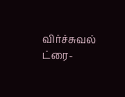விர்ச்சுவல் ட்ரை-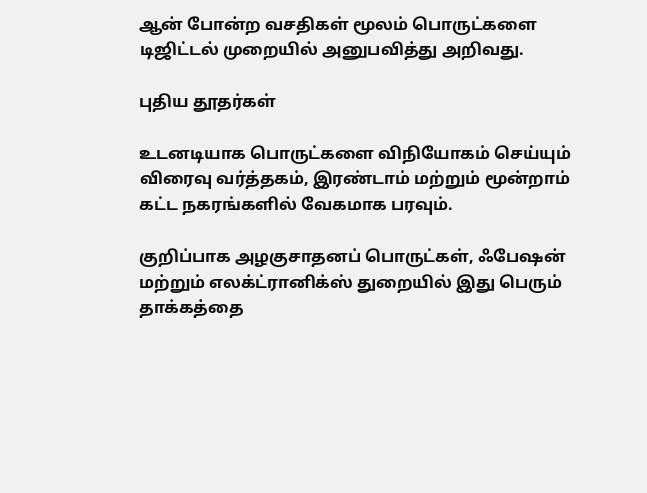ஆன் போன்ற வசதிகள் மூலம் பொருட்களை டிஜிட்டல் முறையில் அனுபவித்து அறிவது.

புதிய தூதர்கள்

உடனடியாக பொருட்களை விநியோகம் செய்யும் விரைவு வர்த்தகம், இரண்டாம் மற்றும் மூன்றாம் கட்ட நகரங்களில் வேகமாக பரவும்.

குறிப்பாக அழகுசாதனப் பொருட்கள், ஃபேஷன் மற்றும் எலக்ட்ரானிக்ஸ் துறையில் இது பெரும் தாக்கத்தை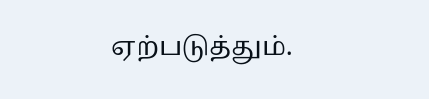ஏற்படுத்தும்.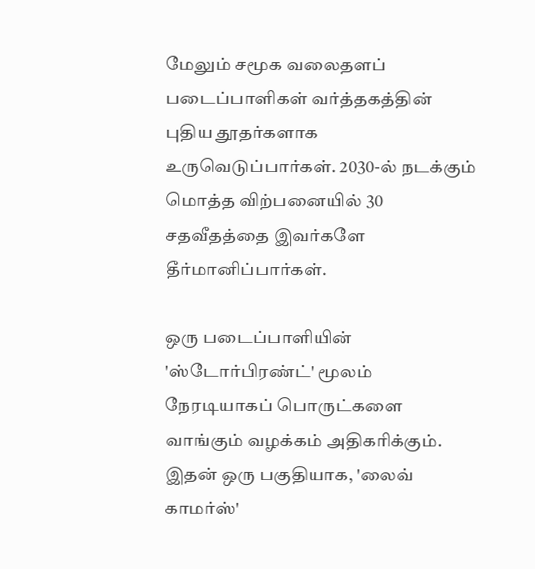மேலும் சமூக வலைதளப் படைப்பாளிகள் வர்த்தகத்தின் புதிய தூதர்களாக உருவெடுப்பார்கள். 2030-ல் நடக்கும் மொத்த விற்பனையில் 30 சதவீதத்தை இவர்களே தீர்மானிப்பார்கள்.

ஒரு படைப்பாளியின் 'ஸ்டோர்பிரண்ட்' மூலம் நேரடியாகப் பொருட்களை வாங்கும் வழக்கம் அதிகரிக்கும். இதன் ஒரு பகுதியாக, 'லைவ் காமர்ஸ்'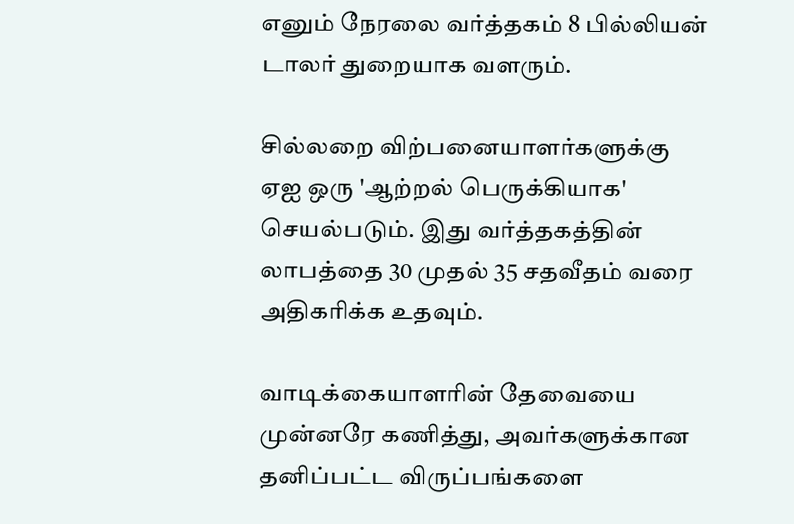எனும் நேரலை வர்த்தகம் 8 பில்லியன் டாலர் துறையாக வளரும்.

சில்லறை விற்பனையாளர்களுக்கு ஏஐ ஒரு 'ஆற்றல் பெருக்கியாக' செயல்படும். இது வர்த்தகத்தின் லாபத்தை 30 முதல் 35 சதவீதம் வரை அதிகரிக்க உதவும்.

வாடிக்கையாளரின் தேவையை முன்னரே கணித்து, அவர்களுக்கான தனிப்பட்ட விருப்பங்களை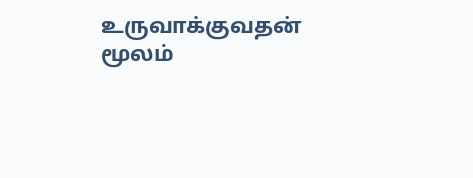உருவாக்குவதன் மூலம்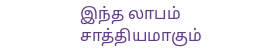இந்த லாபம் சாத்தியமாகும்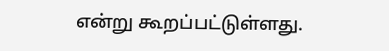என்று கூறப்பட்டுள்ளது.